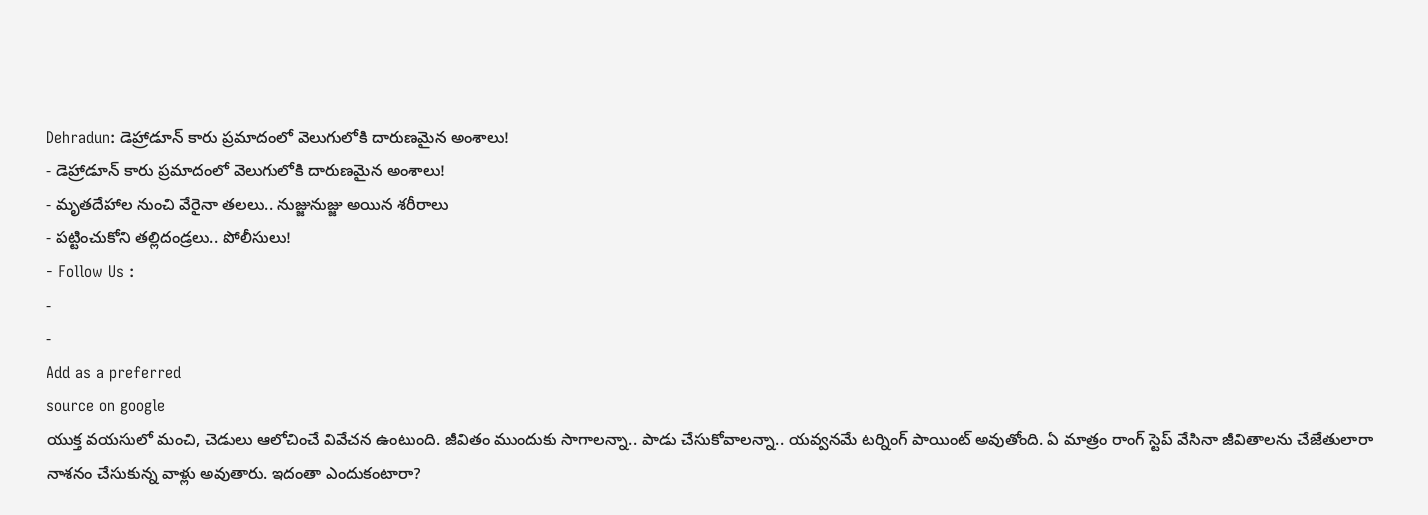Dehradun: డెహ్రాడూన్ కారు ప్రమాదంలో వెలుగులోకి దారుణమైన అంశాలు!
- డెహ్రాడూన్ కారు ప్రమాదంలో వెలుగులోకి దారుణమైన అంశాలు!
- మృతదేహాల నుంచి వేరైనా తలలు.. నుజ్జునుజ్జు అయిన శరీరాలు
- పట్టించుకోని తల్లిదండ్రలు.. పోలీసులు!
- Follow Us :
-
-
Add as a preferred
source on google
యుక్త వయసులో మంచి, చెడులు ఆలోచించే వివేచన ఉంటుంది. జీవితం ముందుకు సాగాలన్నా.. పాడు చేసుకోవాలన్నా.. యవ్వనమే టర్నింగ్ పాయింట్ అవుతోంది. ఏ మాత్రం రాంగ్ స్టెప్ వేసినా జీవితాలను చేజేతులారా నాశనం చేసుకున్న వాళ్లు అవుతారు. ఇదంతా ఎందుకంటారా?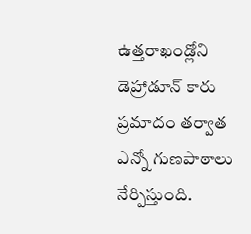ఉత్తరాఖండ్లోని డెహ్రాడూన్ కారు ప్రమాదం తర్వాత ఎన్నో గుణపాఠాలు నేర్పిస్తుంది.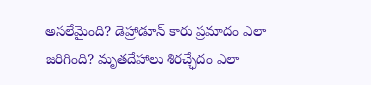అసలేమైంది? డెహ్రాడూన్ కారు ప్రమాదం ఎలా జరిగింది? మృతదేహాలు శిరచ్ఛేదం ఎలా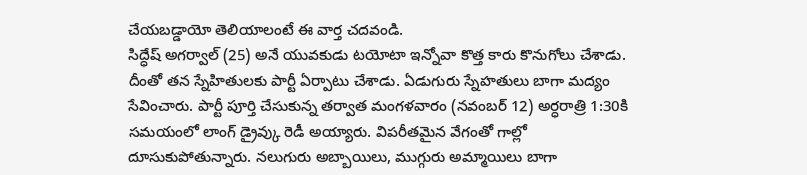చేయబడ్డాయో తెలియాలంటే ఈ వార్త చదవండి.
సిద్ధేష్ అగర్వాల్ (25) అనే యువకుడు టయోటా ఇన్నోవా కొత్త కారు కొనుగోలు చేశాడు. దీంతో తన స్నేహితులకు పార్టీ ఏర్పాటు చేశాడు. ఏడుగురు స్నేహతులు బాగా మద్యం సేవించారు. పార్టీ పూర్తి చేసుకున్న తర్వాత మంగళవారం (నవంబర్ 12) అర్ధరాత్రి 1:30కి సమయంలో లాంగ్ డ్రైవ్కు రెడీ అయ్యారు. విపరీతమైన వేగంతో గాల్లో దూసుకుపోతున్నారు. నలుగురు అబ్బాయిలు, ముగ్గురు అమ్మాయిలు బాగా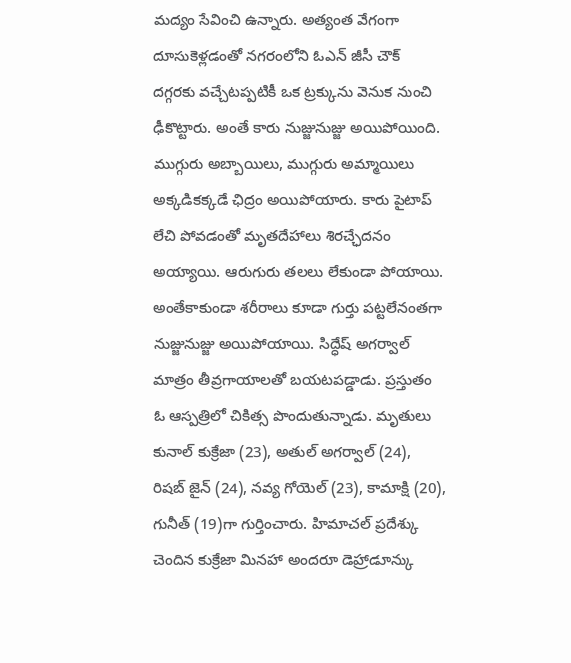మద్యం సేవించి ఉన్నారు. అత్యంత వేగంగా దూసుకెళ్లడంతో నగరంలోని ఓఎన్ జీసీ చౌక్ దగ్గరకు వచ్చేటప్పటికీ ఒక ట్రక్కును వెనుక నుంచి ఢీకొట్టారు. అంతే కారు నుజ్జునుజ్జు అయిపోయింది. ముగ్గురు అబ్బాయిలు, ముగ్గురు అమ్మాయిలు అక్కడికక్కడే ఛిద్రం అయిపోయారు. కారు పైటాప్ లేచి పోవడంతో మృతదేహాలు శిరచ్ఛేదనం అయ్యాయి. ఆరుగురు తలలు లేకుండా పోయాయి. అంతేకాకుండా శరీరాలు కూడా గుర్తు పట్టలేనంతగా నుజ్జునుజ్జు అయిపోయాయి. సిద్ధేష్ అగర్వాల్ మాత్రం తీవ్రగాయాలతో బయటపడ్డాడు. ప్రస్తుతం ఓ ఆస్పత్రిలో చికిత్స పొందుతున్నాడు. మృతులు కునాల్ కుక్రేజా (23), అతుల్ అగర్వాల్ (24), రిషబ్ జైన్ (24), నవ్య గోయెల్ (23), కామాక్షి (20), గునీత్ (19)గా గుర్తించారు. హిమాచల్ ప్రదేశ్కు చెందిన కుక్రేజా మినహా అందరూ డెహ్రాడూన్కు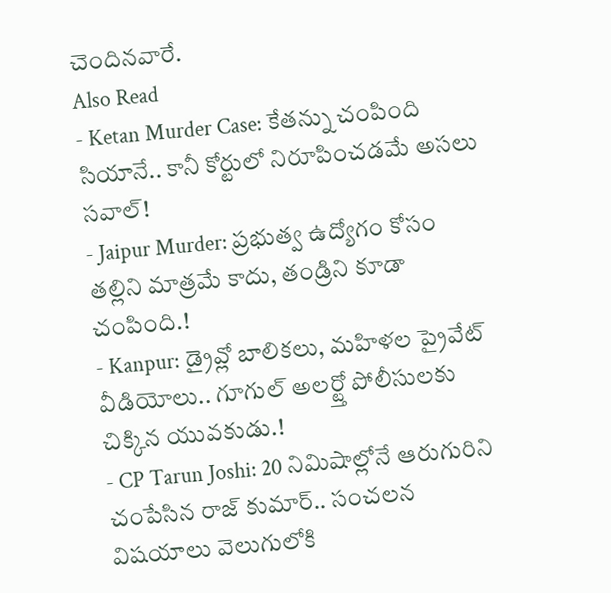చెందినవారే.
Also Read
- Ketan Murder Case: కేతన్ను చంపింది సియానే.. కానీ కోర్టులో నిరూపించడమే అసలు సవాల్!
- Jaipur Murder: ప్రభుత్వ ఉద్యోగం కోసం తల్లిని మాత్రమే కాదు, తండ్రిని కూడా చంపింది.!
- Kanpur: డ్రైవ్లో బాలికలు, మహిళల ప్రైవేట్ వీడియోలు.. గూగుల్ అలర్ట్తో పోలీసులకు చిక్కిన యువకుడు.!
- CP Tarun Joshi: 20 నిమిషాల్లోనే ఆరుగురిని చంపేసిన రాజ్ కుమార్.. సంచలన విషయాలు వెలుగులోకి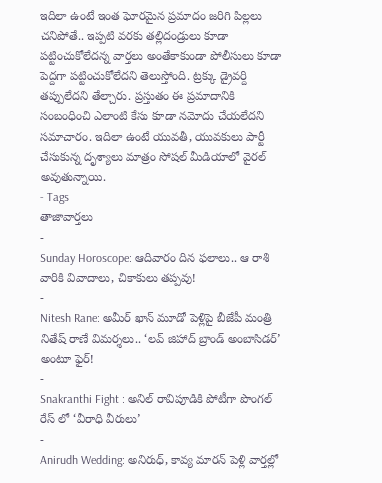ఇదిలా ఉంటే ఇంత ఘోరమైన ప్రమాదం జరిగి పిల్లలు చనిపోతే.. ఇప్పటి వరకు తల్లిదండ్రులు కూడా పట్టించుకోలేదన్న వార్తలు అంతేకాకుండా పోలీసులు కూడా పెద్దగా పట్టించుకోలేదని తెలుస్తోంది. ట్రక్కు డ్రైవర్ది తప్పులేదని తేల్చారు. ప్రస్తుతం ఈ ప్రమాదానికి సంబంధించి ఎలాంటి కేసు కూడా నమోదు చేయలేదని సమాచారం. ఇదిలా ఉంటే యువతీ, యువకులు పార్టీ చేసుకున్న దృశ్యాలు మాత్రం సోషల్ మీడియాలో వైరల్ అవుతున్నాయి.
- Tags
తాజావార్తలు
-
Sunday Horoscope: ఆదివారం దిన ఫలాలు.. ఆ రాశి వారికి వివాదాలు, చికాకులు తప్పవు!
-
Nitesh Rane: అమీర్ ఖాన్ మూడో పెళ్లిపై బీజేపీ మంత్రి నితేష్ రాణే విమర్శలు.. ‘లవ్ జిహాద్ బ్రాండ్ అంబాసిడర్’ అంటూ ఫైర్!
-
Snakranthi Fight : అనిల్ రావిపూడికి పోటీగా పొంగల్ రేస్ లో ‘వీరాధి వీరులు’
-
Anirudh Wedding: అనిరుధ్, కావ్య మారన్ పెళ్లి వార్తల్లో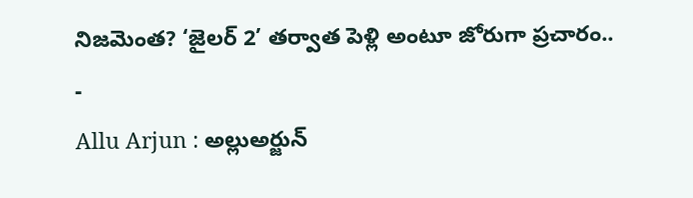నిజమెంత? ‘జైలర్ 2’ తర్వాత పెళ్లి అంటూ జోరుగా ప్రచారం..
-
Allu Arjun : అల్లుఅర్జున్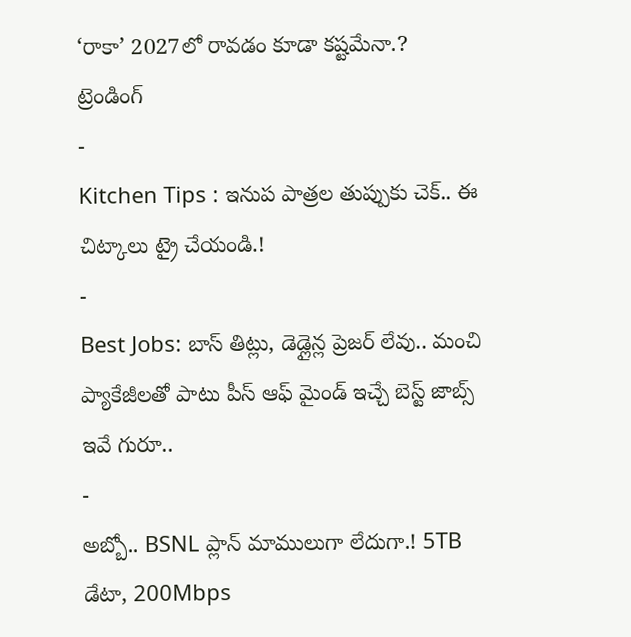‘రాకా’ 2027లో రావడం కూడా కష్టమేనా.?
ట్రెండింగ్
-
Kitchen Tips : ఇనుప పాత్రల తుప్పుకు చెక్.. ఈ చిట్కాలు ట్రై చేయండి.!
-
Best Jobs: బాస్ తిట్లు, డెడ్లైన్ల ప్రెజర్ లేవు.. మంచి ప్యాకేజీలతో పాటు పీస్ ఆఫ్ మైండ్ ఇచ్చే బెస్ట్ జాబ్స్ ఇవే గురూ..
-
అబ్బో.. BSNL ప్లాన్ మాములుగా లేదుగా.! 5TB డేటా, 200Mbps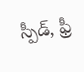స్పీడ్, ఫ్రీ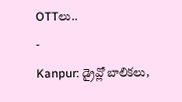OTTలు..
-
Kanpur: డ్రైవ్లో బాలికలు,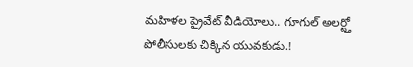మహిళల ప్రైవేట్ వీడియోలు.. గూగుల్ అలర్ట్తో పోలీసులకు చిక్కిన యువకుడు.!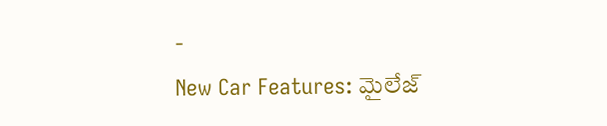-
New Car Features: మైలేజ్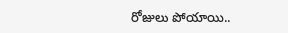రోజులు పోయాయి..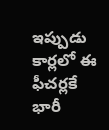ఇప్పుడు కార్లలో ఈ ఫీచర్లకే భారీ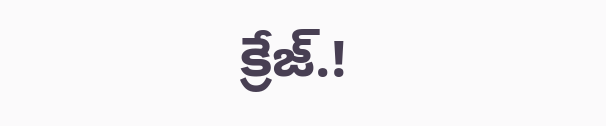క్రేజ్.!